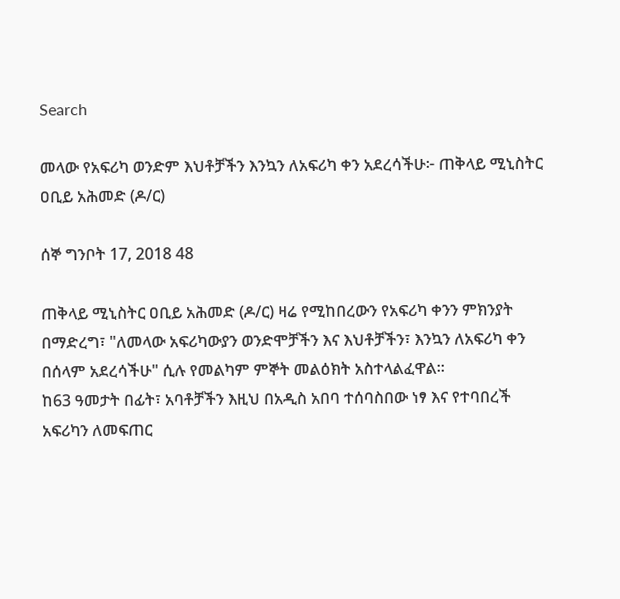Search

መላው የአፍሪካ ወንድም እህቶቻችን እንኳን ለአፍሪካ ቀን አደረሳችሁ፦ ጠቅላይ ሚኒስትር ዐቢይ አሕመድ (ዶ/ር)

ሰኞ ግንቦት 17, 2018 48

ጠቅላይ ሚኒስትር ዐቢይ አሕመድ (ዶ/ር) ዛሬ የሚከበረውን የአፍሪካ ቀንን ምክንያት በማድረግ፣ "ለመላው አፍሪካውያን ወንድሞቻችን እና እህቶቻችን፣ እንኳን ለአፍሪካ ቀን በሰላም አደረሳችሁ" ሲሉ የመልካም ምኞት መልዕክት አስተላልፈዋል።
ከ63 ዓመታት በፊት፣ አባቶቻችን እዚህ በአዲስ አበባ ተሰባስበው ነፃ እና የተባበረች አፍሪካን ለመፍጠር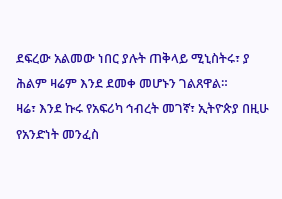ደፍረው አልመው ነበር ያሉት ጠቅላይ ሚኒስትሩ፣ ያ ሕልም ዛሬም እንደ ደመቀ መሆኑን ገልጸዋል።
ዛሬ፣ እንደ ኩሩ የአፍሪካ ኅብረት መገኛ፣ ኢትዮጵያ በዚሁ የአንድነት መንፈስ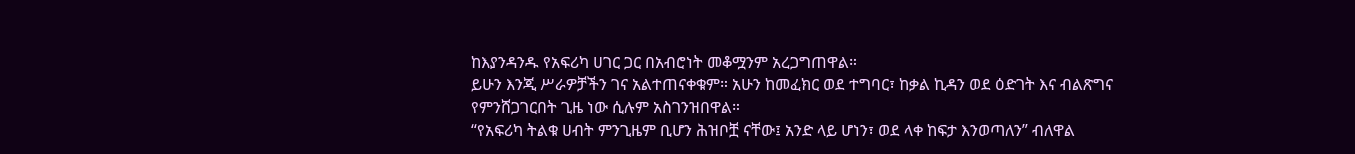ከእያንዳንዱ የአፍሪካ ሀገር ጋር በአብሮነት መቆሟንም አረጋግጠዋል።
ይሁን እንጂ ሥራዎቻችን ገና አልተጠናቀቁም። አሁን ከመፈክር ወደ ተግባር፣ ከቃል ኪዳን ወደ ዕድገት እና ብልጽግና የምንሸጋገርበት ጊዜ ነው ሲሉም አስገንዝበዋል።
“የአፍሪካ ትልቁ ሀብት ምንጊዜም ቢሆን ሕዝቦቿ ናቸው፤ አንድ ላይ ሆነን፣ ወደ ላቀ ከፍታ እንወጣለን” ብለዋል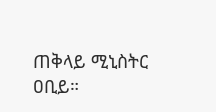ጠቅላይ ሚኒስትር ዐቢይ።